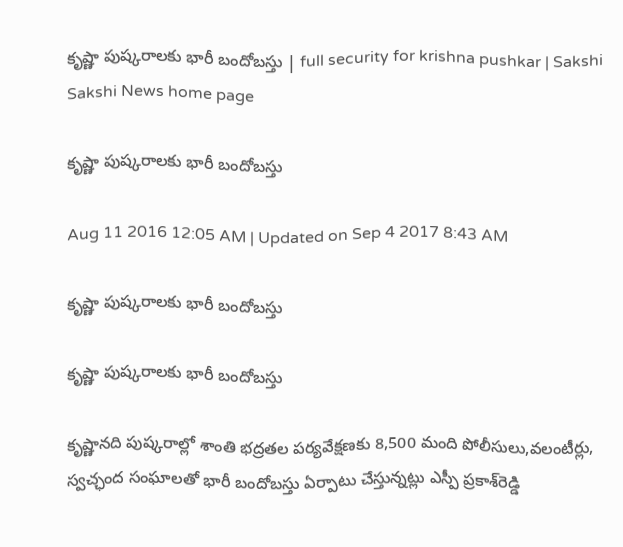కృష్ణా పుష్కరాలకు భారీ బందోబస్తు | full security for krishna pushkar | Sakshi
Sakshi News home page

కృష్ణా పుష్కరాలకు భారీ బందోబస్తు

Aug 11 2016 12:05 AM | Updated on Sep 4 2017 8:43 AM

కృష్ణా పుష్కరాలకు భారీ బందోబస్తు

కృష్ణా పుష్కరాలకు భారీ బందోబస్తు

కృష్ణానది పుష్కరాల్లో శాంతి భద్రతల పర్యవేక్షణకు 8,500 మంది పోలీసులు,వలంటీర్లు, స్వచ్ఛంద సంఘాలతో భారీ బందోబస్తు ఏర్పాటు చేస్తున్నట్లు ఎస్పీ ప్రకాశ్‌రెడ్డి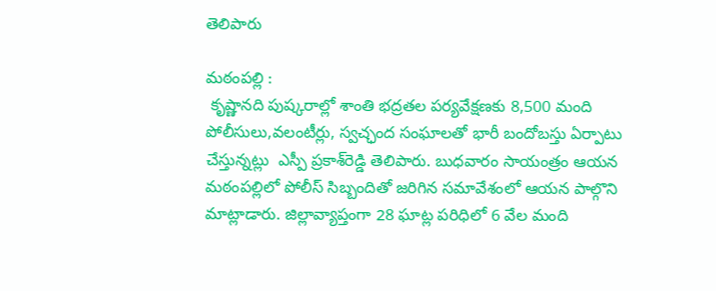తెలిపారు

మఠంపల్లి :
 కృష్ణానది పుష్కరాల్లో శాంతి భద్రతల పర్యవేక్షణకు 8,500 మంది పోలీసులు,వలంటీర్లు, స్వచ్ఛంద సంఘాలతో భారీ బందోబస్తు ఏర్పాటు చేస్తున్నట్లు  ఎస్పీ ప్రకాశ్‌రెడ్డి తెలిపారు. బుధవారం సాయంత్రం ఆయన మఠంపల్లిలో పోలీస్‌ సిబ్బందితో జరిగిన సమావేశంలో ఆయన పాల్గొని మాట్లాడారు. జిల్లావ్యాప్తంగా 28 ఘాట్ల పరిధిలో 6 వేల మంది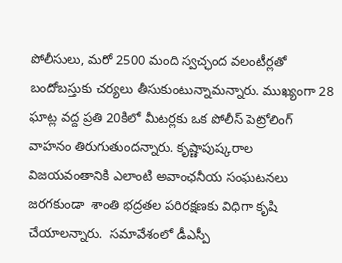పోలీసులు, మరో 2500 మంది స్వచ్ఛంద వలంటీర్లతో బందోబస్తుకు చర్యలు తీసుకుంటున్నామన్నారు. ముఖ్యంగా 28 ఘాట్ల వద్ద ప్రతి 20కిలో మీటర్లకు ఒక పోలీస్‌ పెట్రోలింగ్‌ వాహనం తిరుగుతుందన్నారు. కృష్ణాపుష్కరాల విజయవంతానికి ఎలాంటి అవాంఛనీయ సంఘటనలు జరగకుండా  శాంతి భద్రతల పరిరక్షణకు విధిగా కృషి చేయాలన్నారు.  సమావేశంలో డీఎస్పీ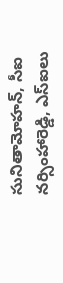సునితామోహన్, సీఐ నర్సింహారెడ్డి, ఎస్‌ఐలు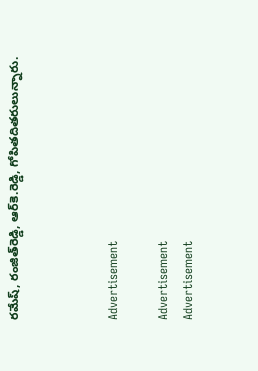రమేష్, రంజిత్‌రెడ్డి, ఆర్‌కె.రెడ్డి, గోపితదితరులున్నారు.



Advertisement

Advertisement
Advertisement